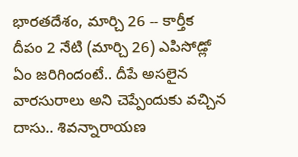భారతదేశం, మార్చి 26 -- కార్తీక దీపం 2 నేటి (మార్చి 26) ఎపిసోడ్లో ఏం జరిగిందంటే.. దీపే అసలైన వారసురాలు అని చెప్పేందుకు వచ్చిన దాసు.. శివన్నారాయణ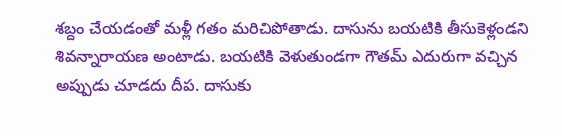శబ్దం చేయడంతో మళ్లీ గతం మరిచిపోతాడు. దాసును బయటికి తీసుకెళ్లండని శివన్నారాయణ అంటాడు. బయటికి వెళుతుండగా గౌతమ్ ఎదురుగా వచ్చిన అప్పుడు చూడదు దీప. దాసుకు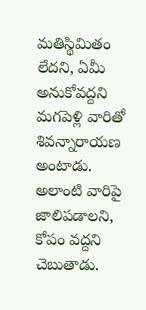మతిస్థిమితం లేదని, ఏమీ అనుకోవద్దని మగపెళ్లి వారితో శివన్నారాయణ అంటాడు. అలాంటి వారిపై జాలిపడాలని, కోపం వద్దని చెబుతాడు.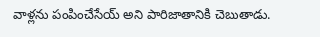వాళ్లను పంపించేసేయ్ అని పారిజాతానికి చెబుతాడు.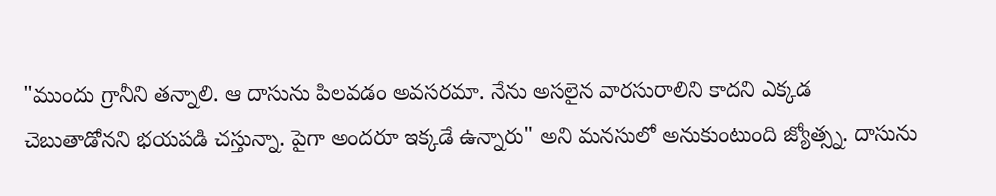"ముందు గ్రానీని తన్నాలి. ఆ దాసును పిలవడం అవసరమా. నేను అసలైన వారసురాలిని కాదని ఎక్కడ చెబుతాడోనని భయపడి చస్తున్నా. పైగా అందరూ ఇక్కడే ఉన్నారు" అని మనసులో అనుకుంటుంది జ్యోత్స్న. దాసును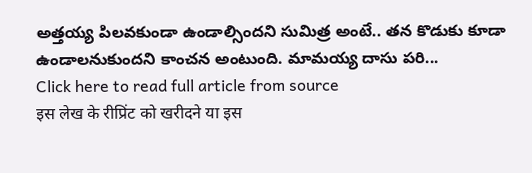అత్తయ్య పిలవకుండా ఉండాల్సిందని సుమిత్ర అంటే.. తన కొడుకు కూడా ఉండాలనుకుందని కాంచన అంటుంది. మామయ్య దాసు పరి...
Click here to read full article from source
इस लेख के रीप्रिंट को खरीदने या इस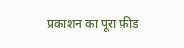प्रकाशन का पूरा फ़ीड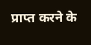प्राप्त करने के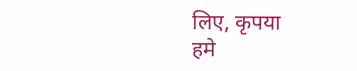लिए, कृपया
हमे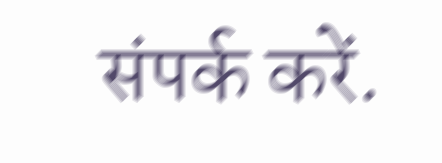संपर्क करें.